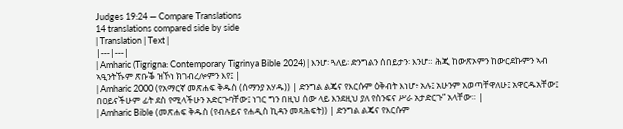Judges 19:24 — Compare Translations
14 translations compared side by side
| Translation | Text |
|---|---|
| Amharic (Tigrigna: Contemporary Tigrinya Bible 2024) | እንሆ፡ ጓለይ፡ ድንግልን ሰበይታን፡ እንሆ። ሕጂ ከውጽኦምን ከውርደኩምን ኣብ ኣዒንትኹም ጽቡቕ ዝኾነ ክገብረሎምን እየ፤ |
| Amharic 2000 (የአማርኛ መጽሐፍ ቅዱስ (ሰማንያ አሃዱ)) | ድንግል ልጄና የእርሱም ዕቅብት እነሆ፥ አሉ፤ አሁንም አወጣቸዋለሁ፤ አዋርዱአቸው፤ በዐይናችሁም ፊት ደስ የሚላችሁን አድርጉባቸው፤ ነገር ግን በዚህ ሰው ላይ እንደዚህ ያለ የስንፍና ሥራ አታድርጉ” አላቸው። |
| Amharic Bible (መጽሐፍ ቅዱስ (የብሉይና የሐዲስ ኪዳን መጻሕፍት)) | ድንግል ልጄና የእርሱም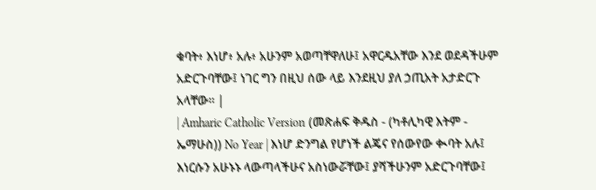ቁባት፥ እነሆ፥ አሉ፥ አሁንም አወጣቸዋለሁ፤ አዋርዱአቸው እንደ ወደዳችሁም አድርጉባቸው፤ ነገር ግን በዚህ ሰው ላይ እንደዚህ ያለ ኃጢአት አታድርጉ አላቸው። |
| Amharic Catholic Version (መጽሐፍ ቅዱስ - (ካቶሊካዊ እትም - ኤማሁስ)) No Year | እነሆ ድንግል የሆነች ልጄና የሰውየው ቊባት አሉ፤ እነርሱን አሁኑኑ ላውጣላችሁና አስነውሯቸው፤ ያሻችሁንም አድርጉባቸው፤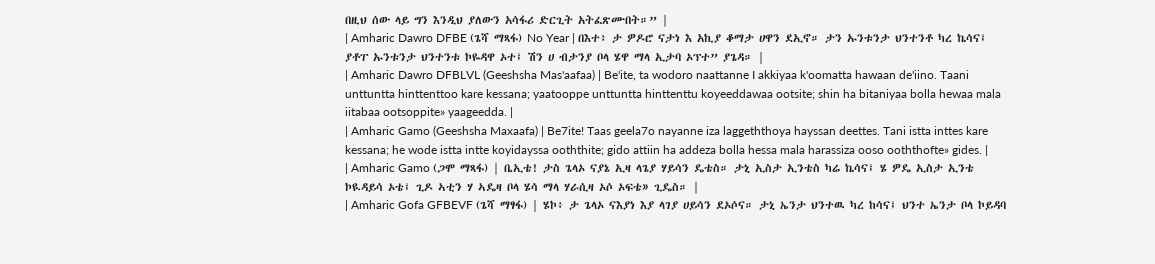በዚህ ሰው ላይ ግን እንዲህ ያለውን አሳፋሪ ድርጊት አትፈጽሙበት።” |
| Amharic Dawro DFBE (ጌሻ ማጻፋ) No Year | በእተ፥ ታ ዎዶሮ ናታነ እ አኪያ ቆማታ ሀዋን ደኢኖ። ታን ኡንቱንታ ህንተንቶ ካረ ኬሳና፤ ያቶፐ ኡንቱንታ ህንተንቱ ኮዬዳዋ ኦተ፤ ሽን ሀ ብታንያ ቦላ ሄዋ ማላ ኢታባ ኦፕተ” ያጌዳ። |
| Amharic Dawro DFBLVL (Geeshsha Mas'aafaa) | Be'ite, ta wodoro naattanne I akkiyaa k'oomatta hawaan de'iino. Taani unttuntta hinttenttoo kare kessana; yaatooppe unttuntta hinttenttu koyeeddawaa ootsite; shin ha bitaniyaa bolla hewaa mala iitabaa ootsoppite» yaageedda. |
| Amharic Gamo (Geeshsha Maxaafa) | Be7ite! Taas geela7o nayanne iza laggeththoya hayssan deettes. Tani istta inttes kare kessana; he wode istta intte koyidayssa ooththite; gido attiin ha addeza bolla hessa mala harassiza ooso ooththofte» gides. |
| Amharic Gamo (ጋሞ ማጻፋ) | ቤኢቴ! ታስ ጌላኦ ናያኔ ኢዛ ላጌያ ሃይሳን ዴቴስ። ታኒ ኢስታ ኢንቴስ ካሬ ኬሳና፤ ሄ ዎዴ ኢስታ ኢንቴ ኮዪዳይሳ ኦቴ፤ ጊዶ ኣቲን ሃ ኣዴዛ ቦላ ሄሳ ማላ ሃራሲዛ ኦሶ ኦፍቴ» ጊዴስ። |
| Amharic Gofa GFBEVF (ጌሻ ማፃፋ) | ሄኮ፥ ታ ጌላኦ ናእያነ እያ ላገያ ሀይሳን ደኦሶና። ታኒ ኤንታ ህንተዉ ካረ ከሳና፤ ህንተ ኤንታ ቦላ ኮይዳባ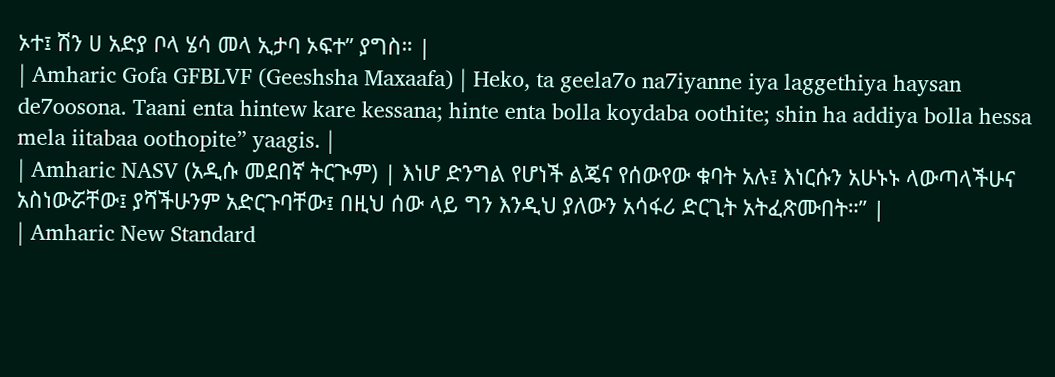ኦተ፤ ሽን ሀ አድያ ቦላ ሄሳ መላ ኢታባ ኦፍተ” ያግስ። |
| Amharic Gofa GFBLVF (Geeshsha Maxaafa) | Heko, ta geela7o na7iyanne iya laggethiya haysan de7oosona. Taani enta hintew kare kessana; hinte enta bolla koydaba oothite; shin ha addiya bolla hessa mela iitabaa oothopite” yaagis. |
| Amharic NASV (አዲሱ መደበኛ ትርጒም) | እነሆ ድንግል የሆነች ልጄና የሰውየው ቁባት አሉ፤ እነርሱን አሁኑኑ ላውጣላችሁና አስነውሯቸው፤ ያሻችሁንም አድርጉባቸው፤ በዚህ ሰው ላይ ግን እንዲህ ያለውን አሳፋሪ ድርጊት አትፈጽሙበት።” |
| Amharic New Standard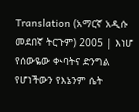Translation (አማርኛ አዲሱ መደበኛ ትርጉም) 2005 | እነሆ የሰውዬው ቊባትና ድንግል የሆነችውን የእኔንም ሴት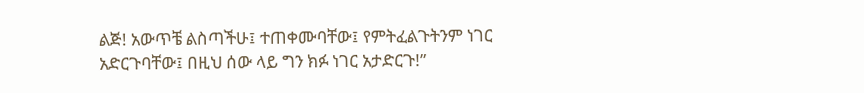ልጅ! አውጥቼ ልስጣችሁ፤ ተጠቀሙባቸው፤ የምትፈልጉትንም ነገር አድርጉባቸው፤ በዚህ ሰው ላይ ግን ክፉ ነገር አታድርጉ!”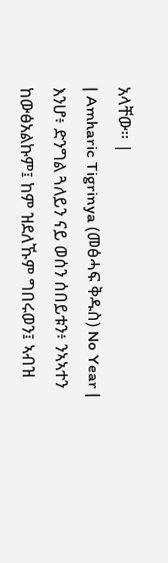አላቸው። |
| Amharic Tigrinya (መፅሓፍ ቅዱስ) No Year | እንሆ፥ ድንግል ጓለይን ናይ ወሰን ሰበይቱን፥ ንኣኣተን ከውፅአልኩም፤ ከም ዝደለኹም ግበሩወን፤ ኣብዝ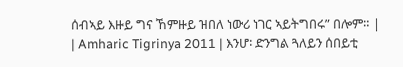ሰብኣይ እዙይ ግና ኸምዙይ ዝበለ ነውሪ ነገር ኣይትግበሩ” በሎም። |
| Amharic Tigrinya 2011 | እንሆ፡ ድንግል ጓለይን ሰበይቲ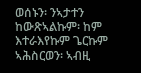ወሰኑን፡ ንኣታተን ከውጽኣልኩም፡ ከም እተራእየኩም ጌርኩም ኣሕስርወን፡ ኣብዚ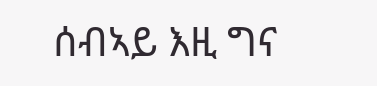ሰብኣይ እዚ ግና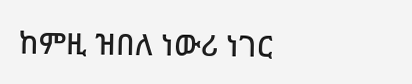ከምዚ ዝበለ ነውሪ ነገር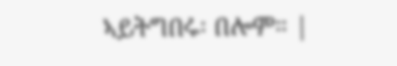ኣይትግበሩ፡ በሎም። |